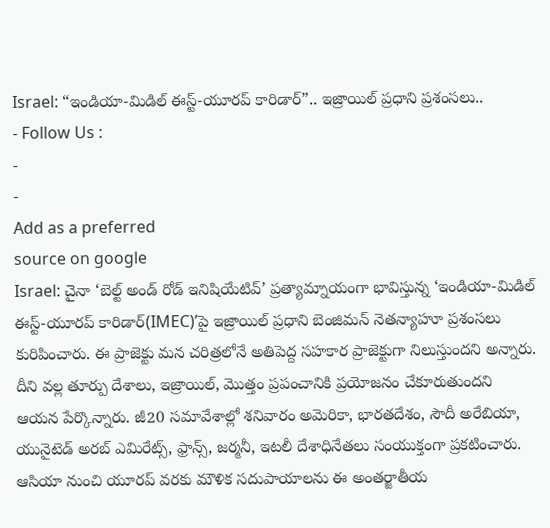Israel: “ఇండియా-మిడిల్ ఈస్ట్-యూరప్ కారిడార్”.. ఇజ్రాయిల్ ప్రధాని ప్రశంసలు..
- Follow Us :
-
-
Add as a preferred
source on google
Israel: చైనా ‘బెల్ట్ అండ్ రోడ్ ఇనిషియేటివ్’ ప్రత్యామ్నాయంగా భావిస్తున్న ‘ఇండియా-మిడిల్ ఈస్ట్-యూరప్ కారిడార్(IMEC)’పై ఇజ్రాయిల్ ప్రధాని బెంజిమన్ నెతన్యాహూ ప్రశంసలు కురిపించారు. ఈ ప్రాజెక్టు మన చరిత్రలోనే అతిపెద్ద సహకార ప్రాజెక్టుగా నిలుస్తుందని అన్నారు. దీని వల్ల తూర్పు దేశాలు, ఇజ్రాయిల్, మొత్తం ప్రపంచానికి ప్రయోజనం చేకూరుతుందని ఆయన పేర్కొన్నారు. జీ20 సమావేశాల్లో శనివారం అమెరికా, భారతదేశం, సౌదీ అరేబియా, యునైటెడ్ అరబ్ ఎమిరేట్స్, ఫ్రాన్స్, జర్మనీ, ఇటలీ దేశాధినేతలు సంయుక్తంగా ప్రకటించారు.
ఆసియా నుంచి యూరప్ వరకు మౌళిక సదుపాయాలను ఈ అంతర్జాతీయ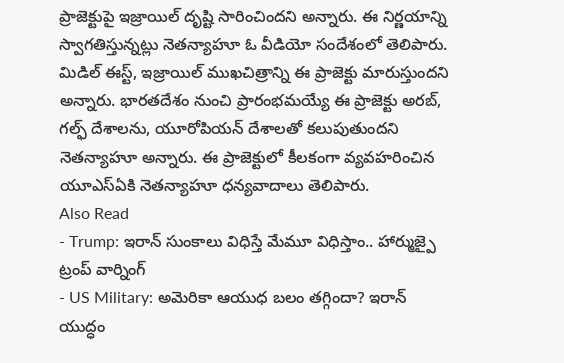ప్రాజెక్టుపై ఇజ్రాయిల్ దృష్టి సారించిందని అన్నారు. ఈ నిర్ణయాన్ని స్వాగతిస్తున్నట్లు నెతన్యాహూ ఓ వీడియో సందేశంలో తెలిపారు. మిడిల్ ఈస్ట్, ఇజ్రాయిల్ ముఖచిత్రాన్ని ఈ ప్రాజెక్టు మారుస్తుందని అన్నారు. భారతదేశం నుంచి ప్రారంభమయ్యే ఈ ప్రాజెక్టు అరబ్, గల్ఫ్ దేశాలను, యూరోపియన్ దేశాలతో కలుపుతుందని నెతన్యాహూ అన్నారు. ఈ ప్రాజెక్టులో కీలకంగా వ్యవహరించిన యూఎస్ఏకి నెతన్యాహూ ధన్యవాదాలు తెలిపారు.
Also Read
- Trump: ఇరాన్ సుంకాలు విధిస్తే మేమూ విధిస్తాం.. హార్ముజ్పై ట్రంప్ వార్నింగ్
- US Military: అమెరికా ఆయుధ బలం తగ్గిందా? ఇరాన్ యుద్ధం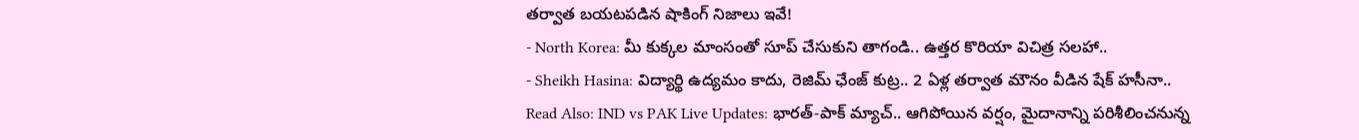తర్వాత బయటపడిన షాకింగ్ నిజాలు ఇవే!
- North Korea: మీ కుక్కల మాంసంతో సూప్ చేసుకుని తాగండి.. ఉత్తర కొరియా విచిత్ర సలహా..
- Sheikh Hasina: విద్యార్థి ఉద్యమం కాదు, రెజిమ్ ఛేంజ్ కుట్ర.. 2 ఏళ్ల తర్వాత మౌనం వీడిన షేక్ హసీనా..
Read Also: IND vs PAK Live Updates: భారత్-పాక్ మ్యాచ్.. ఆగిపోయిన వర్షం, మైదానాన్ని పరిశీలించనున్న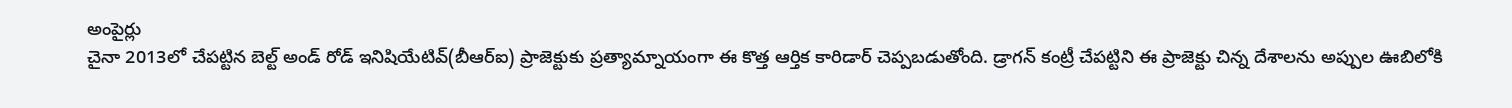అంపైర్లు
చైనా 2013లో చేపట్టిన బెల్ట్ అండ్ రోడ్ ఇనిషియేటివ్(బీఆర్ఐ) ప్రాజెక్టుకు ప్రత్యామ్నాయంగా ఈ కొత్త ఆర్తిక కారిడార్ చెప్పబడుతోంది. డ్రాగన్ కంట్రీ చేపట్టిని ఈ ప్రాజెక్టు చిన్న దేశాలను అప్పుల ఊబిలోకి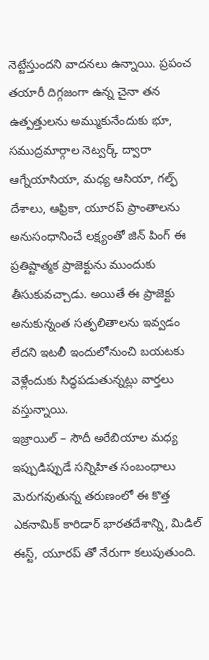నెట్టేస్తుందని వాదనలు ఉన్నాయి. ప్రపంచ తయారీ దిగ్గజంగా ఉన్న చైనా తన ఉత్పత్తులను అమ్ముకునేందుకు భూ, సముద్రమార్గాల నెట్వర్క్ ద్వారా ఆగ్నేయాసియా, మధ్య ఆసియా, గల్ఫ్ దేశాలు, ఆఫ్రికా, యూరప్ ప్రాంతాలను అనుసంధానించే లక్ష్యంతో జిన్ పింగ్ ఈ ప్రతిష్టాత్మక ప్రాజెక్టును ముందుకు తీసుకువచ్చాడు. అయితే ఈ ప్రాజెక్టు అనుకున్నంత సత్ఫలితాలను ఇవ్వడం లేదని ఇటలీ ఇందులోనుంచి బయటకు వెళ్లేందుకు సిద్ధపడుతున్నట్లు వార్తలు వస్తున్నాయి.
ఇజ్రాయిల్ – సౌదీ అరేబియాల మధ్య ఇప్పుడిప్పుడే సన్నిహిత సంబంధాలు మెరుగవుతున్న తరుణంలో ఈ కొత్త ఎకనామిక్ కారిడార్ భారతదేశాన్ని, మిడిల్ ఈస్ట్, యూరప్ తో నేరుగా కలుపుతుంది.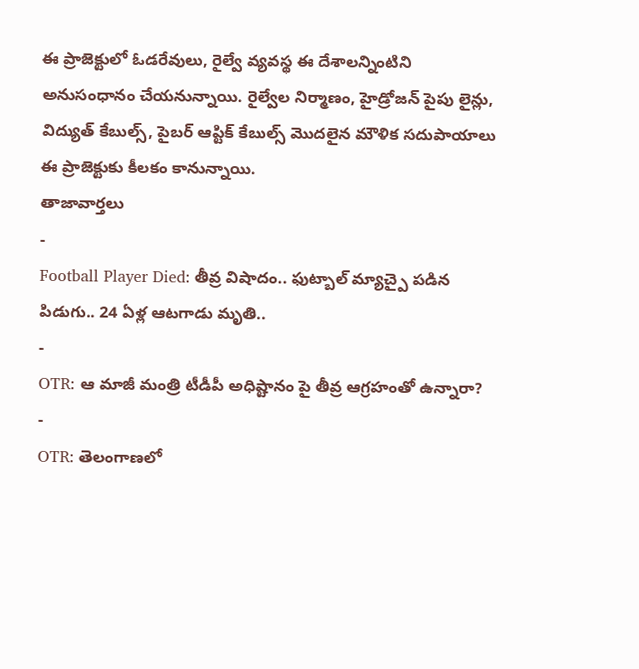ఈ ప్రాజెక్టులో ఓడరేవులు, రైల్వే వ్యవస్థ ఈ దేశాలన్నింటిని అనుసంధానం చేయనున్నాయి. రైల్వేల నిర్మాణం, హైడ్రోజన్ పైపు లైన్లు, విద్యుత్ కేబుల్స్, పైబర్ ఆప్టిక్ కేబుల్స్ మొదలైన మౌళిక సదుపాయాలు ఈ ప్రాజెక్టుకు కీలకం కానున్నాయి.
తాజావార్తలు
-
Football Player Died: తీవ్ర విషాదం.. ఫుట్బాల్ మ్యాచ్పై పడిన పిడుగు.. 24 ఏళ్ల ఆటగాడు మృతి..
-
OTR: ఆ మాజీ మంత్రి టీడీపీ అధిష్టానం పై తీవ్ర ఆగ్రహంతో ఉన్నారా?
-
OTR: తెలంగాణలో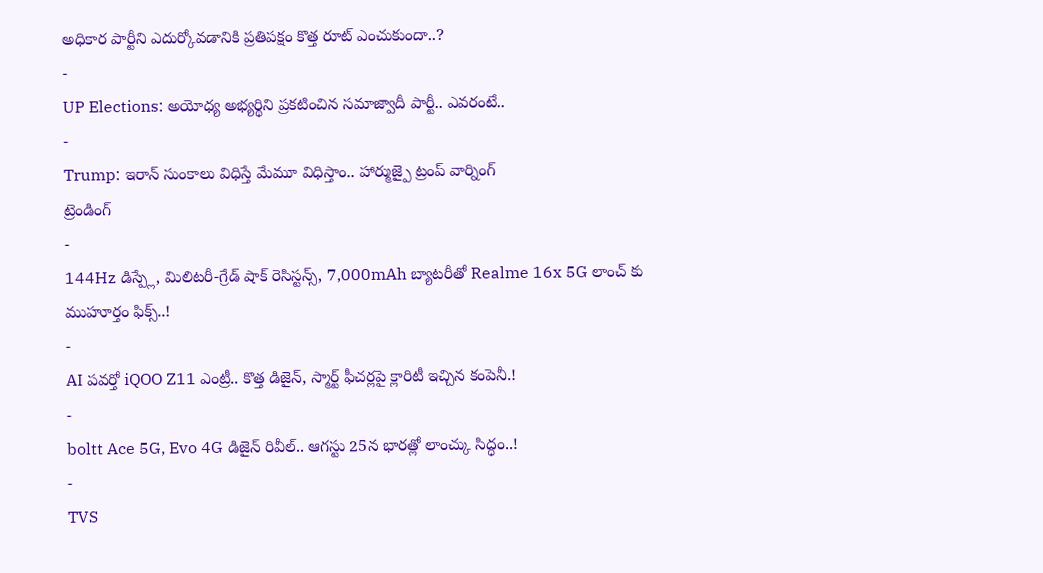అధికార పార్టీని ఎదుర్కోవడానికి ప్రతిపక్షం కొత్త రూట్ ఎంచుకుందా..?
-
UP Elections: అయోధ్య అభ్యర్థిని ప్రకటించిన సమాజ్వాదీ పార్టీ.. ఎవరంటే..
-
Trump: ఇరాన్ సుంకాలు విధిస్తే మేమూ విధిస్తాం.. హార్ముజ్పై ట్రంప్ వార్నింగ్
ట్రెండింగ్
-
144Hz డిస్ప్లే, మిలిటరీ-గ్రేడ్ షాక్ రెసిస్టన్స్, 7,000mAh బ్యాటరీతో Realme 16x 5G లాంచ్ కు ముహూర్తం ఫిక్స్..!
-
AI పవర్తో iQOO Z11 ఎంట్రీ.. కొత్త డిజైన్, స్మార్ట్ ఫీచర్లపై క్లారిటీ ఇచ్చిన కంపెనీ.!
-
boltt Ace 5G, Evo 4G డిజైన్ రివీల్.. ఆగస్టు 25న భారత్లో లాంచ్కు సిద్ధం..!
-
TVS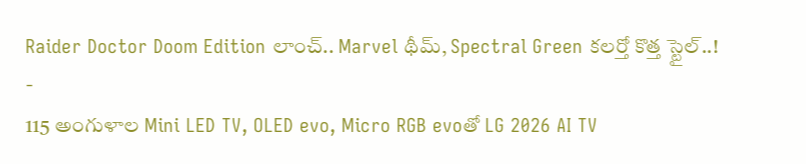Raider Doctor Doom Edition లాంచ్.. Marvel థీమ్, Spectral Green కలర్తో కొత్త స్టైల్..!
-
115 అంగుళాల Mini LED TV, OLED evo, Micro RGB evoతో LG 2026 AI TV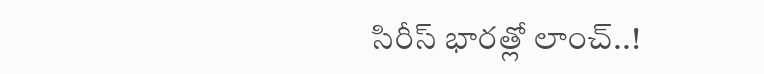సిరీస్ భారత్లో లాంచ్..!